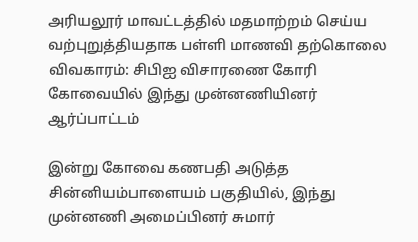அரியலூர் மாவட்டத்தில் மதமாற்றம் செய்ய வற்புறுத்தியதாக பள்ளி மாணவி தற்கொலை விவகாரம்: சிபிஐ விசாரணை கோரி கோவையில் இந்து முன்னணியினர் ஆர்ப்பாட்டம்

இன்று கோவை கணபதி அடுத்த சின்னியம்பாளையம் பகுதியில், இந்து முன்னணி அமைப்பினர் சுமார்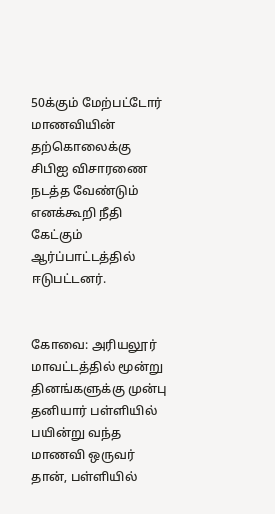50க்கும் மேற்பட்டோர் மாணவியின் தற்கொலைக்கு சிபிஐ விசாரணை நடத்த வேண்டும் எனக்கூறி நீதி கேட்கும் ஆர்ப்பாட்டத்தில் ஈடுபட்டனர்.


கோவை: அரியலூர் மாவட்டத்தில் மூன்று தினங்களுக்கு முன்பு தனியார் பள்ளியில் பயின்று வந்த மாணவி ஒருவர் தான், பள்ளியில்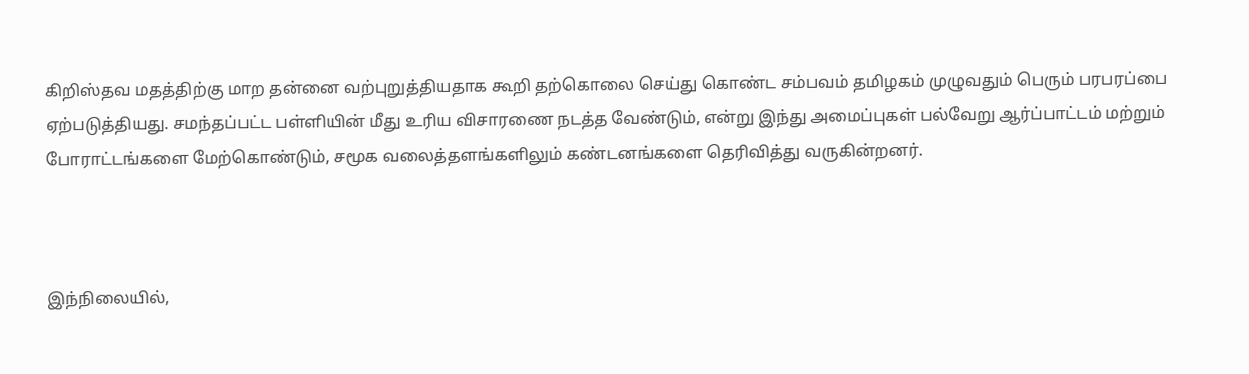கிறிஸ்தவ மதத்திற்கு மாற தன்னை வற்புறுத்தியதாக கூறி தற்கொலை செய்து கொண்ட சம்பவம் தமிழகம் முழுவதும் பெரும் பரபரப்பை ஏற்படுத்தியது. சமந்தப்பட்ட பள்ளியின் மீது உரிய விசாரணை நடத்த வேண்டும், என்று இந்து அமைப்புகள் பல்வேறு ஆர்ப்பாட்டம் மற்றும் போராட்டங்களை மேற்கொண்டும், சமூக வலைத்தளங்களிலும் கண்டனங்களை தெரிவித்து வருகின்றனர்.



இந்நிலையில்,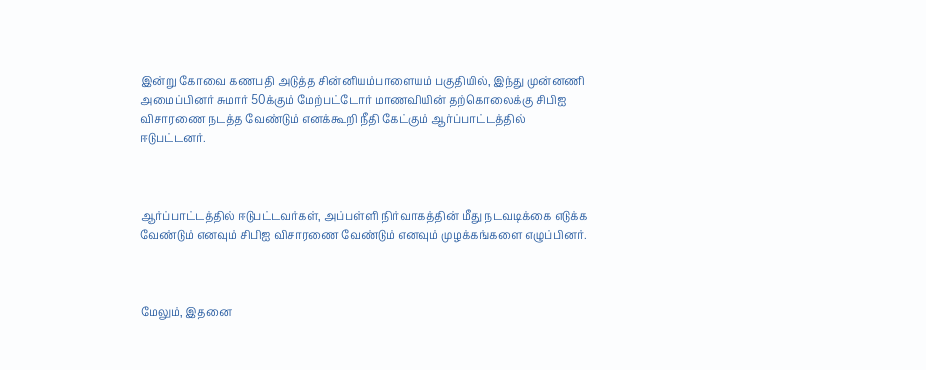இன்று கோவை கணபதி அடுத்த சின்னியம்பாளையம் பகுதியில், இந்து முன்னணி அமைப்பினர் சுமார் 50க்கும் மேற்பட்டோர் மாணவியின் தற்கொலைக்கு சிபிஐ விசாரணை நடத்த வேண்டும் எனக்கூறி நீதி கேட்கும் ஆர்ப்பாட்டத்தில் ஈடுபட்டனர்.



ஆர்ப்பாட்டத்தில் ஈடுபட்டவர்கள், அப்பள்ளி நிர்வாகத்தின் மீது நடவடிக்கை எடுக்க வேண்டும் எனவும் சிபிஐ விசாரணை வேண்டும் எனவும் முழக்கங்களை எழுப்பினர்.



மேலும், இதனை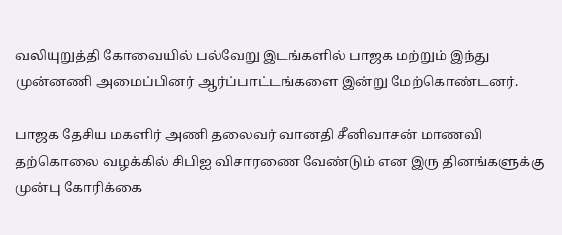வலியுறுத்தி கோவையில் பல்வேறு இடங்களில் பாஜக மற்றும் இந்து முன்னணி அமைப்பினர் ஆர்ப்பாட்டங்களை இன்று மேற்கொண்டனர்.

பாஜக தேசிய மகளிர் அணி தலைவர் வானதி சீனிவாசன் மாணவி தற்கொலை வழக்கில் சிபிஐ விசாரணை வேண்டும் என இரு தினங்களுக்கு முன்பு கோரிக்கை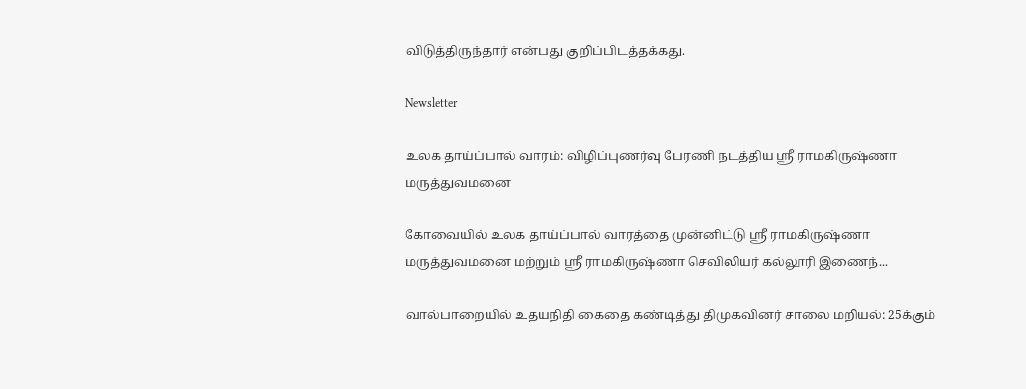விடுத்திருந்தார் என்பது குறிப்பிடத்தக்கது.

Newsletter

உலக தாய்ப்பால் வாரம்: விழிப்புணர்வு பேரணி நடத்திய ஸ்ரீ ராமகிருஷ்ணா மருத்துவமனை

கோவையில் உலக தாய்ப்பால் வாரத்தை முன்னிட்டு ஸ்ரீ ராமகிருஷ்ணா மருத்துவமனை மற்றும் ஸ்ரீ ராமகிருஷ்ணா செவிலியர் கல்லூரி இணைந்...

வால்பாறையில் உதயநிதி கைதை கண்டித்து திமுகவினர் சாலை மறியல்: 25க்கும்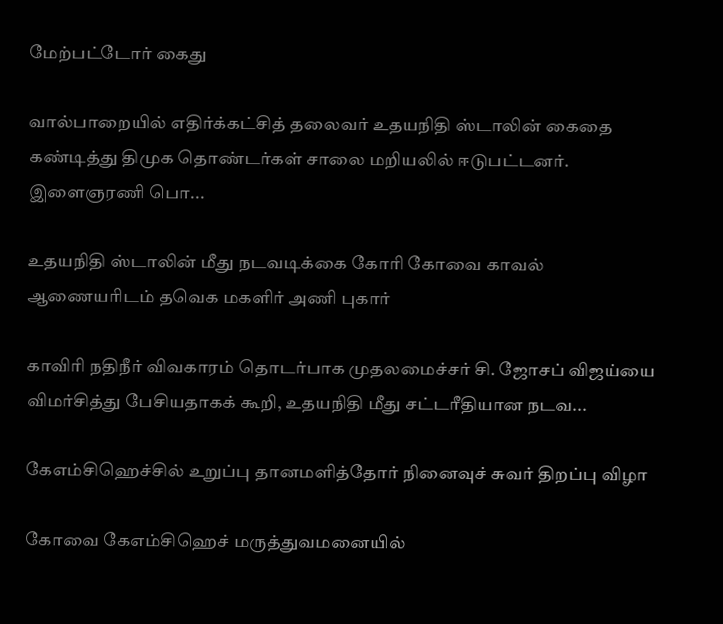மேற்பட்டோர் கைது

வால்பாறையில் எதிர்க்கட்சித் தலைவர் உதயநிதி ஸ்டாலின் கைதை கண்டித்து திமுக தொண்டர்கள் சாலை மறியலில் ஈடுபட்டனர். இளைஞரணி பொ...

உதயநிதி ஸ்டாலின் மீது நடவடிக்கை கோரி கோவை காவல் ஆணையரிடம் தவெக மகளிர் அணி புகார்

காவிரி நதிநீர் விவகாரம் தொடர்பாக முதலமைச்சர் சி. ஜோசப் விஜய்யை விமர்சித்து பேசியதாகக் கூறி, உதயநிதி மீது சட்டரீதியான நடவ...

கேஎம்சிஹெச்சில் உறுப்பு தானமளித்தோர் நினைவுச் சுவர் திறப்பு விழா

கோவை கேஎம்சிஹெச் மருத்துவமனையில்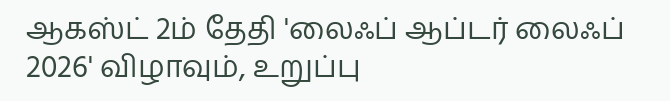ஆகஸ்ட் 2ம் தேதி 'லைஃப் ஆப்டர் லைஃப் 2026' விழாவும், உறுப்பு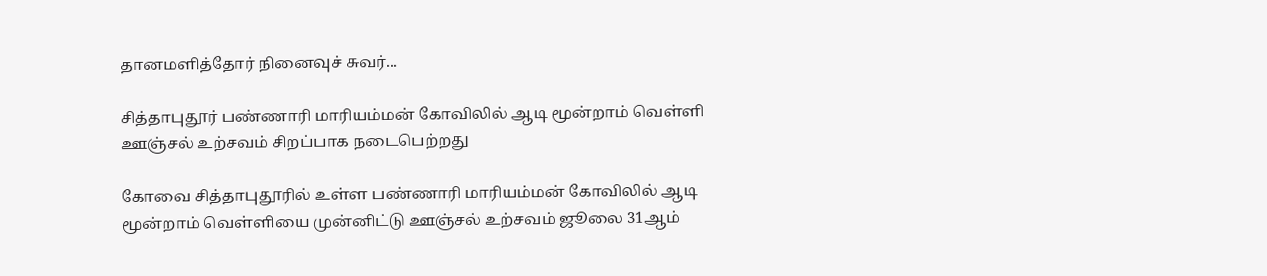தானமளித்தோர் நினைவுச் சுவர்...

சித்தாபுதூர் பண்ணாரி மாரியம்மன் கோவிலில் ஆடி மூன்றாம் வெள்ளி ஊஞ்சல் உற்சவம் சிறப்பாக நடைபெற்றது

கோவை சித்தாபுதூரில் உள்ள பண்ணாரி மாரியம்மன் கோவிலில் ஆடி மூன்றாம் வெள்ளியை முன்னிட்டு ஊஞ்சல் உற்சவம் ஜூலை 31ஆம்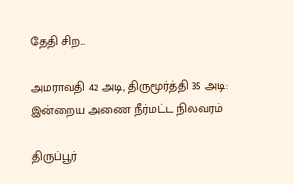தேதி சிற...

அமராவதி 42 அடி, திருமூர்த்தி 35 அடி: இன்றைய அணை நீர்மட்ட நிலவரம்

திருப்பூர்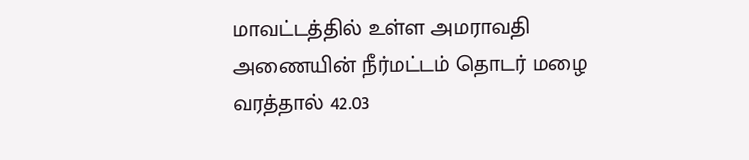மாவட்டத்தில் உள்ள அமராவதி அணையின் நீர்மட்டம் தொடர் மழை வரத்தால் 42.03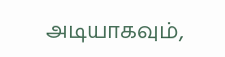அடியாகவும்,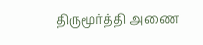திருமூர்த்தி அணை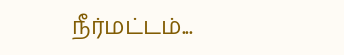நீர்மட்டம்...